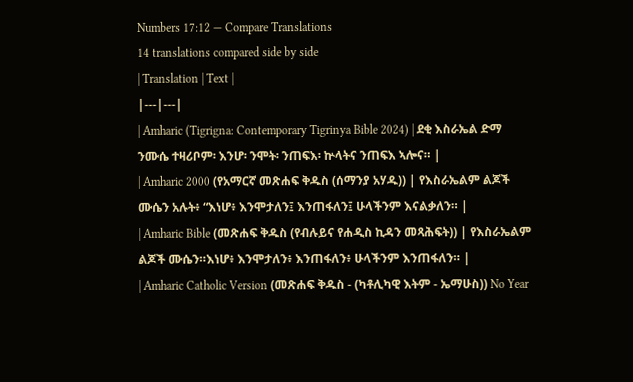Numbers 17:12 — Compare Translations
14 translations compared side by side
| Translation | Text |
|---|---|
| Amharic (Tigrigna: Contemporary Tigrinya Bible 2024) | ደቂ እስራኤል ድማ ንሙሴ ተዛሪቦም፡ እንሆ፡ ንሞት፡ ንጠፍእ፡ ኵላትና ንጠፍእ ኣሎና። |
| Amharic 2000 (የአማርኛ መጽሐፍ ቅዱስ (ሰማንያ አሃዱ)) | የእስራኤልም ልጆች ሙሴን አሉት፥ “እነሆ፥ እንሞታለን፤ እንጠፋለን፤ ሁላችንም እናልቃለን። |
| Amharic Bible (መጽሐፍ ቅዱስ (የብሉይና የሐዲስ ኪዳን መጻሕፍት)) | የእስራኤልም ልጆች ሙሴን።እነሆ፥ እንሞታለን፥ እንጠፋለን፥ ሁላችንም እንጠፋለን። |
| Amharic Catholic Version (መጽሐፍ ቅዱስ - (ካቶሊካዊ እትም - ኤማሁስ)) No Year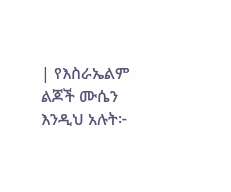| የእስራኤልም ልጆች ሙሴን እንዲህ አሉት፦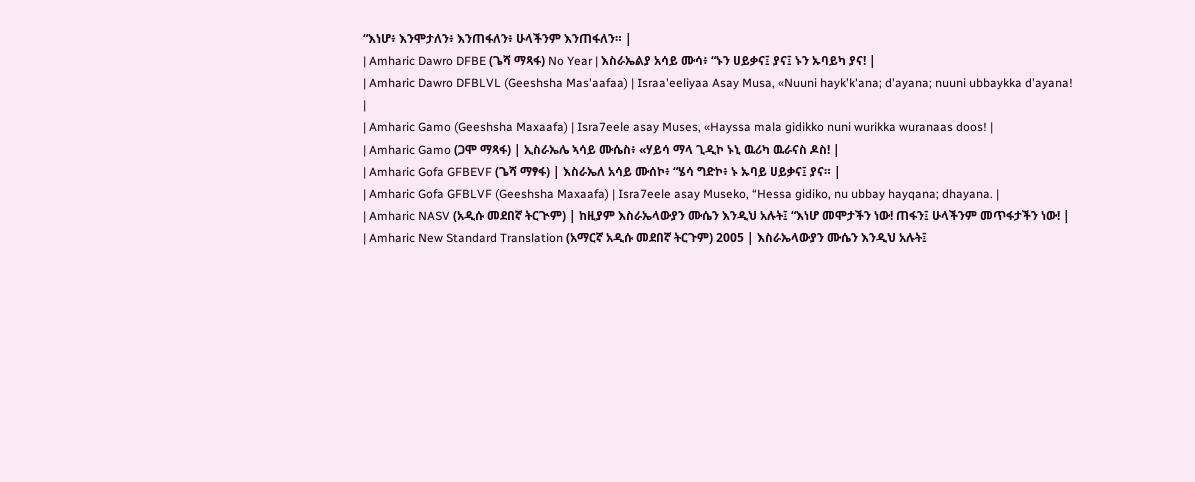“እነሆ፥ እንሞታለን፥ እንጠፋለን፥ ሁላችንም እንጠፋለን። |
| Amharic Dawro DFBE (ጌሻ ማጻፋ) No Year | እስራኤልያ አሳይ ሙሳ፥ “ኑን ሀይቃና፤ ያና፤ ኑን ኡባይካ ያና! |
| Amharic Dawro DFBLVL (Geeshsha Mas'aafaa) | Israa'eeliyaa Asay Musa, «Nuuni hayk'k'ana; d'ayana; nuuni ubbaykka d'ayana! |
| Amharic Gamo (Geeshsha Maxaafa) | Isra7eele asay Muses, «Hayssa mala gidikko nuni wurikka wuranaas doos! |
| Amharic Gamo (ጋሞ ማጻፋ) | ኢስራኤሌ ኣሳይ ሙሴስ፥ «ሃይሳ ማላ ጊዲኮ ኑኒ ዉሪካ ዉራናስ ዶስ! |
| Amharic Gofa GFBEVF (ጌሻ ማፃፋ) | እስራኤለ አሳይ ሙሰኮ፥ “ሄሳ ግድኮ፥ ኑ ኡባይ ሀይቃና፤ ያና። |
| Amharic Gofa GFBLVF (Geeshsha Maxaafa) | Isra7eele asay Museko, “Hessa gidiko, nu ubbay hayqana; dhayana. |
| Amharic NASV (አዲሱ መደበኛ ትርጒም) | ከዚያም እስራኤላውያን ሙሴን እንዲህ አሉት፤ “እነሆ መሞታችን ነው! ጠፋን፤ ሁላችንም መጥፋታችን ነው! |
| Amharic New Standard Translation (አማርኛ አዲሱ መደበኛ ትርጉም) 2005 | እስራኤላውያን ሙሴን እንዲህ አሉት፤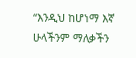“እንዲህ ከሆነማ እኛ ሁላችንም ማለቃችን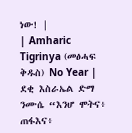ነው! |
| Amharic Tigrinya (መፅሓፍ ቅዱስ) No Year | ደቂ እስራኤል ድማ ንሙሴ “እንሆ ሞትና፥ ጠፋእና፥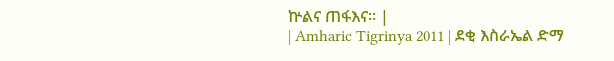ኵልና ጠፋእና። |
| Amharic Tigrinya 2011 | ደቂ እስራኤል ድማ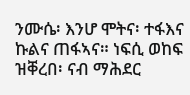ንሙሴ፡ እንሆ ሞትና፡ ተፋእና ኩልና ጠፋኣና። ነፍሲ ወከፍ ዝቐረበ፡ ናብ ማሕደር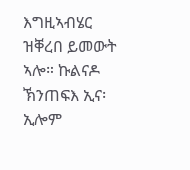እግዚኣብሄር ዝቐረበ ይመውት ኣሎ። ኩልናዶ ኽንጠፍእ ኢና፡ ኢሎም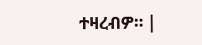ተዛረብዎ። |